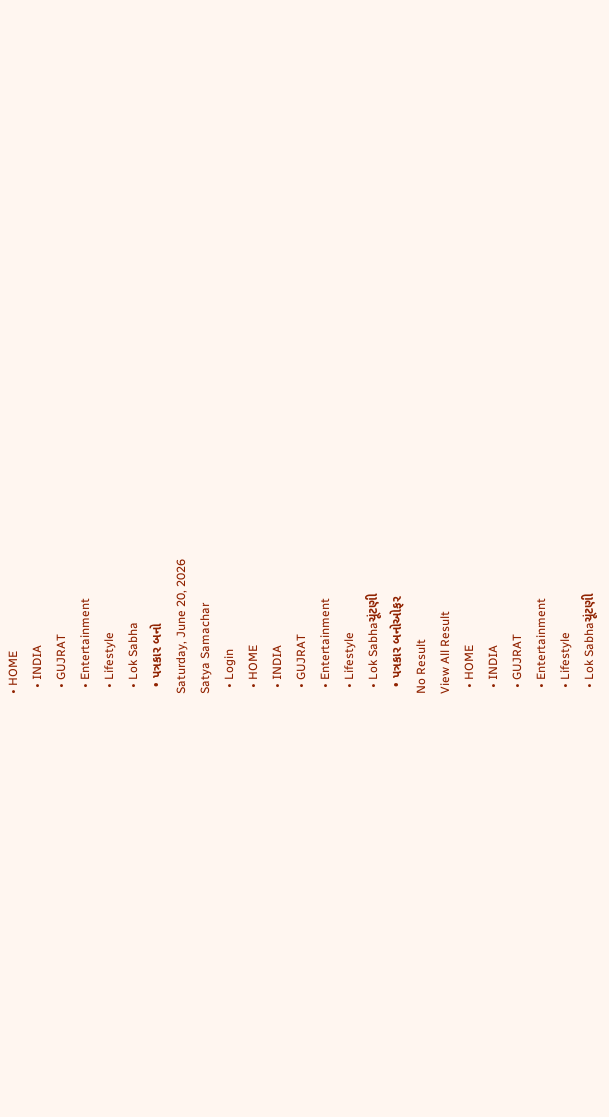• HOME
  • INDIA
  • GUJRAT
  • Entertainment
  • Lifestyle
  • Lok Sabha
  • પત્રકાર બનો
Saturday, June 20, 2026
Satya Samachar
  • Login
  • HOME
  • INDIA
  • GUJRAT
  • Entertainment
  • Lifestyle
  • Lok Sabhaચૂંટણી
  • પત્રકાર બનોઓફર
No Result
View All Result
  • HOME
  • INDIA
  • GUJRAT
  • Entertainment
  • Lifestyle
  • Lok Sabhaચૂંટણી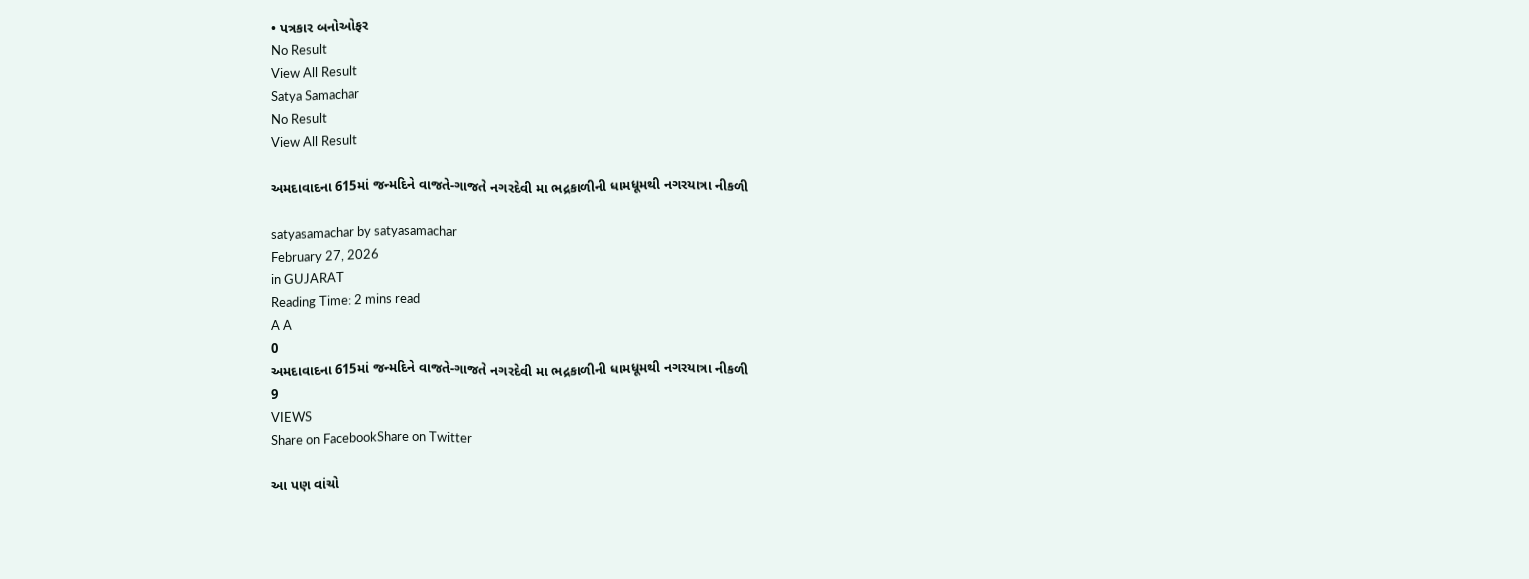• પત્રકાર બનોઓફર
No Result
View All Result
Satya Samachar
No Result
View All Result

અમદાવાદના 615માં જન્મદિને વાજતે-ગાજતે નગરદેવી મા ભદ્રકાળીની ધામધૂમથી નગરયાત્રા નીકળી

satyasamachar by satyasamachar
February 27, 2026
in GUJARAT
Reading Time: 2 mins read
A A
0
અમદાવાદના 615માં જન્મદિને વાજતે-ગાજતે નગરદેવી મા ભદ્રકાળીની ધામધૂમથી નગરયાત્રા નીકળી
9
VIEWS
Share on FacebookShare on Twitter

આ પણ વાંચો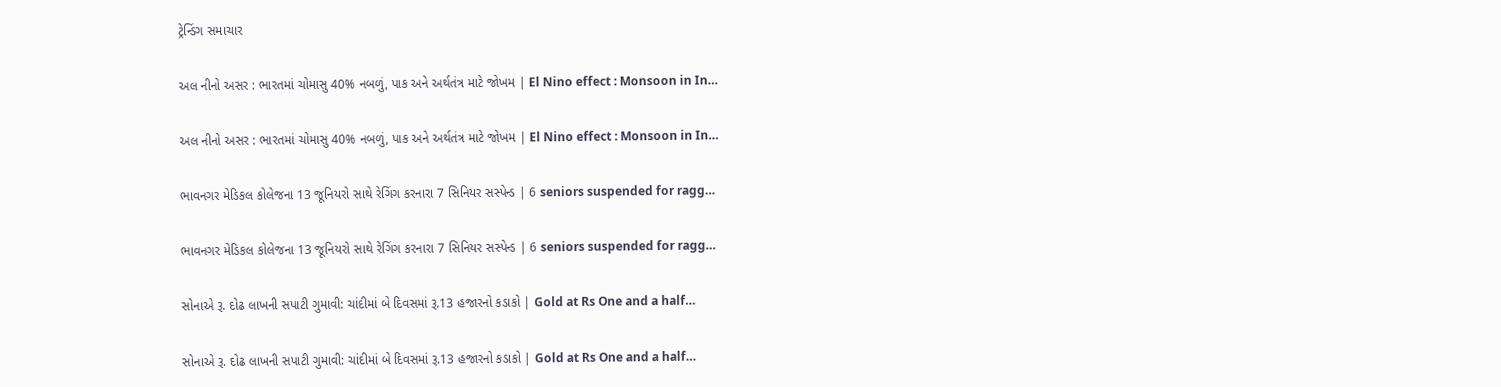ટ્રેન્ડિંગ સમાચાર

અલ નીનો અસર : ભારતમાં ચોમાસુ 40% નબળું, પાક અને અર્થતંત્ર માટે જોખમ | El Nino effect : Monsoon in In…

અલ નીનો અસર : ભારતમાં ચોમાસુ 40% નબળું, પાક અને અર્થતંત્ર માટે જોખમ | El Nino effect : Monsoon in In…

ભાવનગર મેડિકલ કોલેજના 13 જૂનિયરો સાથે રેગિંગ કરનારા 7 સિનિયર સસ્પેન્ડ | 6 seniors suspended for ragg…

ભાવનગર મેડિકલ કોલેજના 13 જૂનિયરો સાથે રેગિંગ કરનારા 7 સિનિયર સસ્પેન્ડ | 6 seniors suspended for ragg…

સોનાએ રૂ. દોઢ લાખની સપાટી ગુમાવી: ચાંદીમાં બે દિવસમાં રૂ.13 હજારનો કડાકો | Gold at Rs One and a half…

સોનાએ રૂ. દોઢ લાખની સપાટી ગુમાવી: ચાંદીમાં બે દિવસમાં રૂ.13 હજારનો કડાકો | Gold at Rs One and a half…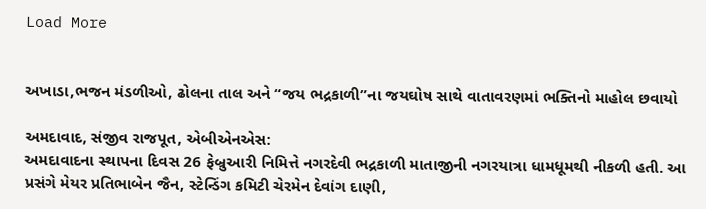Load More


અખાડા,ભજન મંડળીઓ, ઢોલના તાલ અને “જય ભદ્રકાળી”ના જયઘોષ સાથે વાતાવરણમાં ભક્તિનો માહોલ છવાયો

અમદાવાદ, સંજીવ રાજપૂત, એબીએનએસ:
અમદાવાદના સ્થાપના દિવસ 26 ફેબ્રુઆરી નિમિત્તે નગરદેવી ભદ્રકાળી માતાજીની નગરયાત્રા ધામધૂમથી નીકળી હતી. આ પ્રસંગે મેયર પ્રતિભાબેન જૈન, સ્ટેન્ડિંગ કમિટી ચેરમેન દેવાંગ દાણી,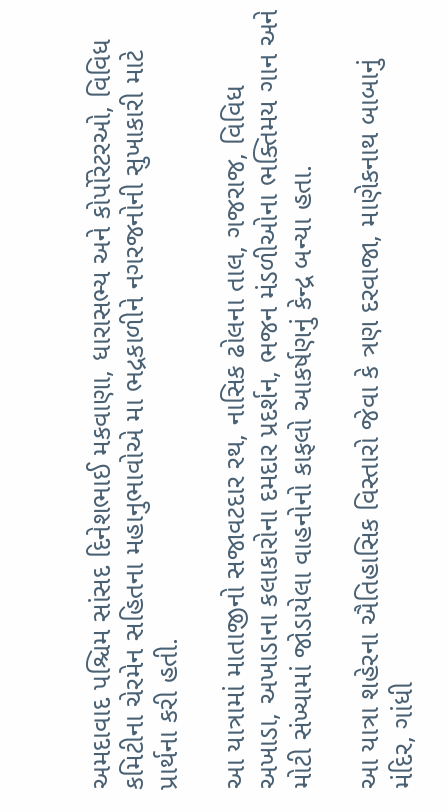અમદાવાદ પશ્ચિમ સાંસદ દિનેશભાઈ મકવાણા, ધારાસભ્ય અને કોર્પોરેટરઓ, વિવિધ કમિટીના ચેરમેન સહિતના મહાનુભાવોએ મા ભદ્રકાળીને નગરજનોની સુખાકારી માટે પ્રાર્થના કરી હતી.

આ યાત્રામાં માતાજીનો સજાવટદાર રથ, નાસિક ઢોલના તાલ, ગજરાજ, વિવિધ અખાડા, અખાડાના કલાકારોના દમદાર પ્રદર્શન, ભજન મંડળીઓના ભક્તિમય ગાન અને મોટી સંખ્યામાં જોડાયેલા વાહનોનો કાફલો આકર્ષણનું કેન્દ્ર બન્યા હતા.

આ યાત્રા શહેરના ઐતિહાસિક વિસ્તારો જેવા કે ત્રણ દરવાજા, માણેકનાથ બાબાનું મંદિર, ગાંધી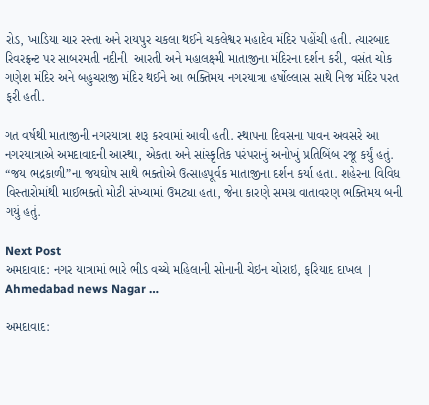રોડ, ખાડિયા ચાર રસ્તા અને રાયપુર ચકલા થઈને ચકલેશ્વર મહાદેવ મંદિર પહોંચી હતી. ત્યારબાદ રિવરફ્રન્ટ પર સાબરમતી નદીની  આરતી અને મહાલક્ષ્મી માતાજીના મંદિરના દર્શન કરી, વસંત ચોક ગણેશ મંદિર અને બહુચરાજી મંદિર થઈને આ ભક્તિમય નગરયાત્રા હર્ષોલ્લાસ સાથે નિજ મંદિર પરત ફરી હતી.

ગત વર્ષથી માતાજીની નગરયાત્રા શરૂ કરવામાં આવી હતી. સ્થાપના દિવસના પાવન અવસરે આ નગરયાત્રાએ અમદાવાદની આસ્થા, એકતા અને સાંસ્કૃતિક પરંપરાનું અનોખું પ્રતિબિંબ રજૂ કર્યું હતું. “જય ભદ્રકાળી”ના જયઘોષ સાથે ભક્તોએ ઉત્સાહપૂર્વક માતાજીના દર્શન કર્યા હતા. શહેરના વિવિધ વિસ્તારોમાંથી માઈભક્તો મોટી સંખ્યામાં ઉમટ્યા હતા, જેના કારણે સમગ્ર વાતાવરણ ભક્તિમય બની ગયું હતું.

Next Post
અમદાવાદ: નગર યાત્રામાં ભારે ભીડ વચ્ચે મહિલાની સોનાની ચેઇન ચોરાઇ, ફરિયાદ દાખલ | Ahmedabad news Nagar …

અમદાવાદ: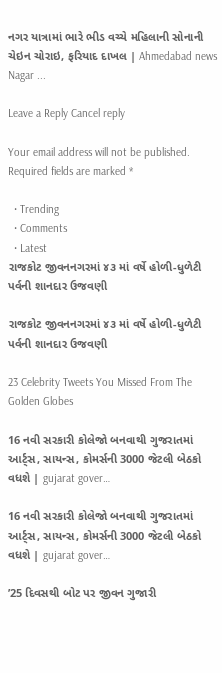નગર યાત્રામાં ભારે ભીડ વચ્ચે મહિલાની સોનાની ચેઇન ચોરાઇ, ફરિયાદ દાખલ | Ahmedabad news Nagar ...

Leave a Reply Cancel reply

Your email address will not be published. Required fields are marked *

  • Trending
  • Comments
  • Latest
રાજકોટ જીવનનગરમાં ૪૩ માં વર્ષે હોળી-ધુળેટી પર્વની શાનદાર ઉજવણી

રાજકોટ જીવનનગરમાં ૪૩ માં વર્ષે હોળી-ધુળેટી પર્વની શાનદાર ઉજવણી

23 Celebrity Tweets You Missed From The Golden Globes

16 નવી સરકારી કોલેજો બનવાથી ગુજરાતમાં આર્ટ્સ, સાયન્સ, કોમર્સની 3000 જેટલી બેઠકો વધશે | gujarat gover…

16 નવી સરકારી કોલેજો બનવાથી ગુજરાતમાં આર્ટ્સ, સાયન્સ, કોમર્સની 3000 જેટલી બેઠકો વધશે | gujarat gover…

’25 દિવસથી બોટ પર જીવન ગુજારી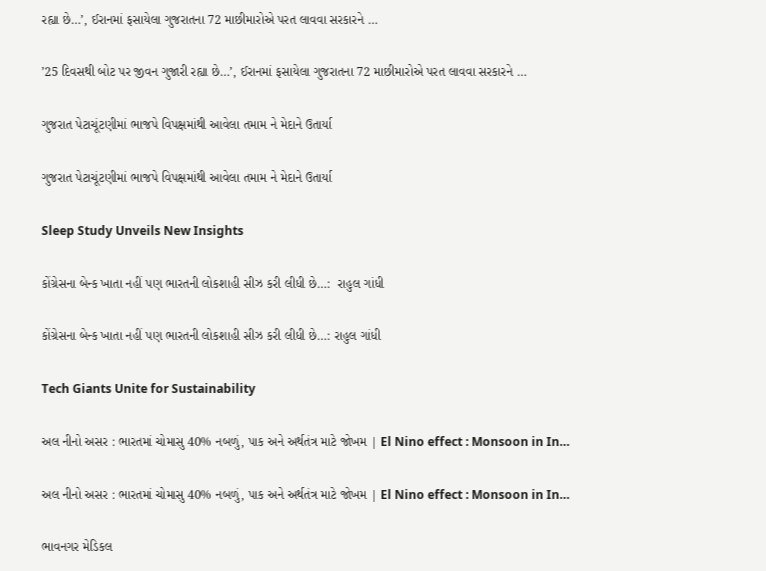રહ્યા છે…’, ઈરાનમાં ફસાયેલા ગુજરાતના 72 માછીમારોએ પરત લાવવા સરકારને …

’25 દિવસથી બોટ પર જીવન ગુજારી રહ્યા છે…’, ઈરાનમાં ફસાયેલા ગુજરાતના 72 માછીમારોએ પરત લાવવા સરકારને …

ગુજરાત પેટાચૂંટણીમાં ભાજપે વિપક્ષમાંથી આવેલા તમામ ને મેદાને ઉતાર્યા

ગુજરાત પેટાચૂંટણીમાં ભાજપે વિપક્ષમાંથી આવેલા તમામ ને મેદાને ઉતાર્યા

Sleep Study Unveils New Insights

કોંગ્રેસના બેન્ક ખાતા નહીં પણ ભારતની લોકશાહી સીઝ કરી લીધી છે…:  રાહુલ ગાંધી

કોંગ્રેસના બેન્ક ખાતા નહીં પણ ભારતની લોકશાહી સીઝ કરી લીધી છે…: રાહુલ ગાંધી

Tech Giants Unite for Sustainability

અલ નીનો અસર : ભારતમાં ચોમાસુ 40% નબળું, પાક અને અર્થતંત્ર માટે જોખમ | El Nino effect : Monsoon in In…

અલ નીનો અસર : ભારતમાં ચોમાસુ 40% નબળું, પાક અને અર્થતંત્ર માટે જોખમ | El Nino effect : Monsoon in In…

ભાવનગર મેડિકલ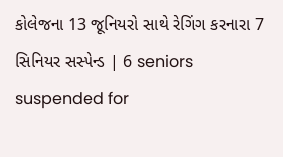કોલેજના 13 જૂનિયરો સાથે રેગિંગ કરનારા 7 સિનિયર સસ્પેન્ડ | 6 seniors suspended for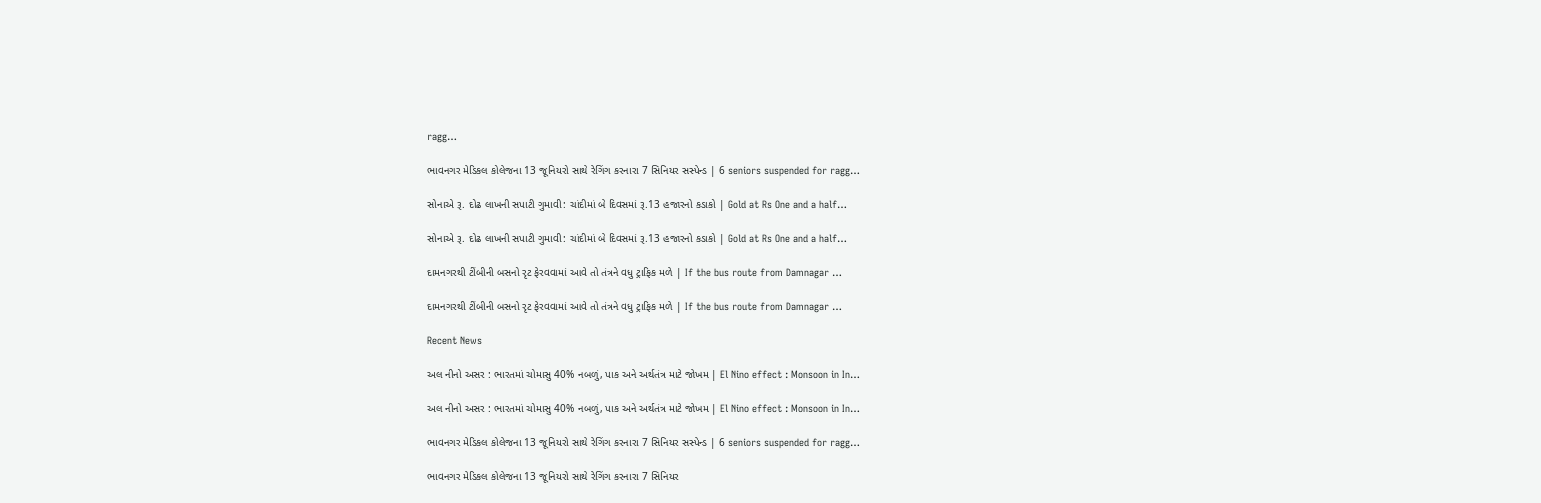ragg…

ભાવનગર મેડિકલ કોલેજના 13 જૂનિયરો સાથે રેગિંગ કરનારા 7 સિનિયર સસ્પેન્ડ | 6 seniors suspended for ragg…

સોનાએ રૂ. દોઢ લાખની સપાટી ગુમાવી: ચાંદીમાં બે દિવસમાં રૂ.13 હજારનો કડાકો | Gold at Rs One and a half…

સોનાએ રૂ. દોઢ લાખની સપાટી ગુમાવી: ચાંદીમાં બે દિવસમાં રૂ.13 હજારનો કડાકો | Gold at Rs One and a half…

દામનગરથી ટીંબીની બસનો રૃટ ફેરવવામાં આવે તો તંત્રને વધુ ટ્રાફિક મળે | If the bus route from Damnagar …

દામનગરથી ટીંબીની બસનો રૃટ ફેરવવામાં આવે તો તંત્રને વધુ ટ્રાફિક મળે | If the bus route from Damnagar …

Recent News

અલ નીનો અસર : ભારતમાં ચોમાસુ 40% નબળું, પાક અને અર્થતંત્ર માટે જોખમ | El Nino effect : Monsoon in In…

અલ નીનો અસર : ભારતમાં ચોમાસુ 40% નબળું, પાક અને અર્થતંત્ર માટે જોખમ | El Nino effect : Monsoon in In…

ભાવનગર મેડિકલ કોલેજના 13 જૂનિયરો સાથે રેગિંગ કરનારા 7 સિનિયર સસ્પેન્ડ | 6 seniors suspended for ragg…

ભાવનગર મેડિકલ કોલેજના 13 જૂનિયરો સાથે રેગિંગ કરનારા 7 સિનિયર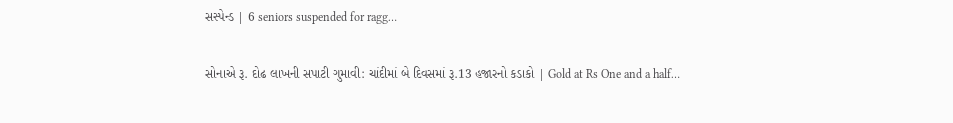સસ્પેન્ડ | 6 seniors suspended for ragg…

સોનાએ રૂ. દોઢ લાખની સપાટી ગુમાવી: ચાંદીમાં બે દિવસમાં રૂ.13 હજારનો કડાકો | Gold at Rs One and a half…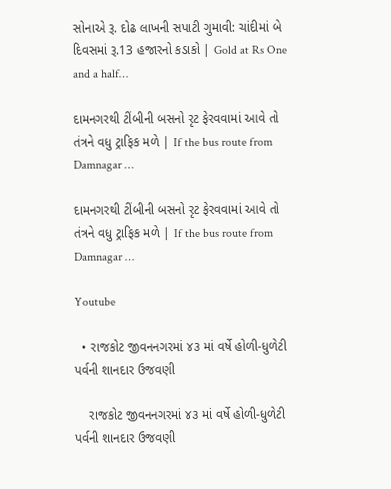સોનાએ રૂ. દોઢ લાખની સપાટી ગુમાવી: ચાંદીમાં બે દિવસમાં રૂ.13 હજારનો કડાકો | Gold at Rs One and a half…

દામનગરથી ટીંબીની બસનો રૃટ ફેરવવામાં આવે તો તંત્રને વધુ ટ્રાફિક મળે | If the bus route from Damnagar …

દામનગરથી ટીંબીની બસનો રૃટ ફેરવવામાં આવે તો તંત્રને વધુ ટ્રાફિક મળે | If the bus route from Damnagar …

Youtube

  • રાજકોટ જીવનનગરમાં ૪૩ માં વર્ષે હોળી-ધુળેટી પર્વની શાનદાર ઉજવણી

    રાજકોટ જીવનનગરમાં ૪૩ માં વર્ષે હોળી-ધુળેટી પર્વની શાનદાર ઉજવણી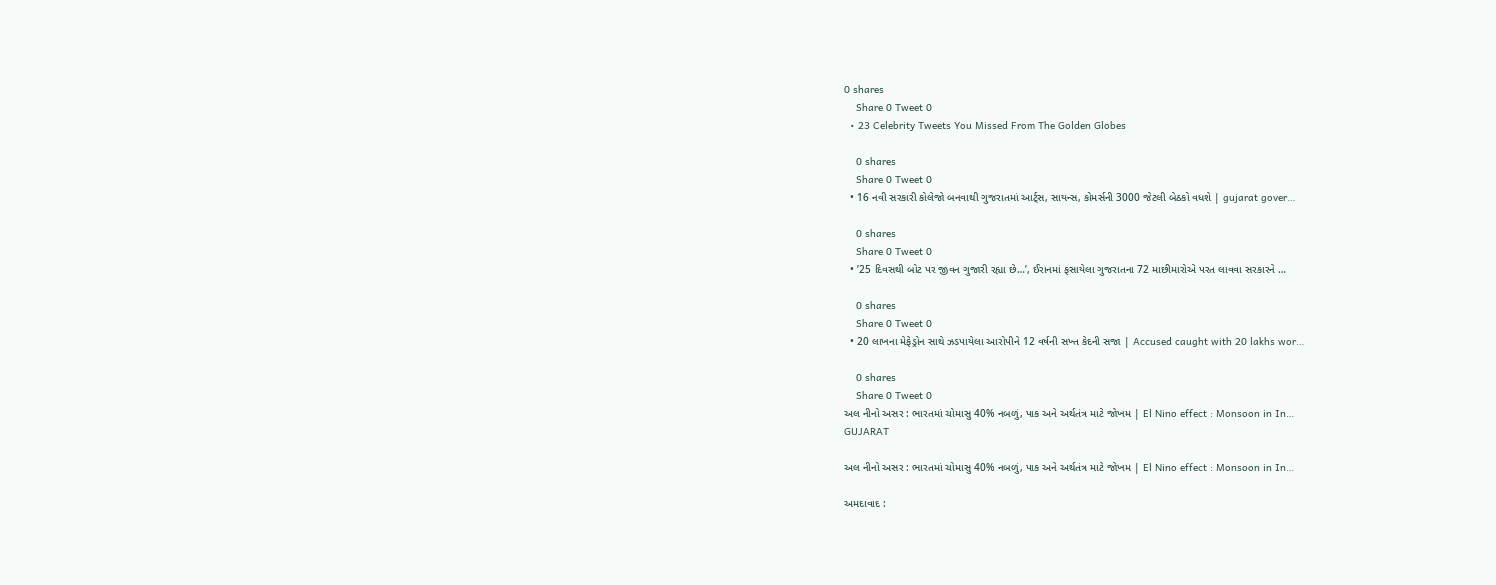0 shares
    Share 0 Tweet 0
  • 23 Celebrity Tweets You Missed From The Golden Globes

    0 shares
    Share 0 Tweet 0
  • 16 નવી સરકારી કોલેજો બનવાથી ગુજરાતમાં આર્ટ્સ, સાયન્સ, કોમર્સની 3000 જેટલી બેઠકો વધશે | gujarat gover…

    0 shares
    Share 0 Tweet 0
  • ’25 દિવસથી બોટ પર જીવન ગુજારી રહ્યા છે…’, ઈરાનમાં ફસાયેલા ગુજરાતના 72 માછીમારોએ પરત લાવવા સરકારને …

    0 shares
    Share 0 Tweet 0
  • 20 લાખના મેફેડ્રોન સાથે ઝડપાયેલા આરોપીને 12 વર્ષની સખ્ત કેદની સજા | Accused caught with 20 lakhs wor…

    0 shares
    Share 0 Tweet 0
અલ નીનો અસર : ભારતમાં ચોમાસુ 40% નબળું, પાક અને અર્થતંત્ર માટે જોખમ | El Nino effect : Monsoon in In…
GUJARAT

અલ નીનો અસર : ભારતમાં ચોમાસુ 40% નબળું, પાક અને અર્થતંત્ર માટે જોખમ | El Nino effect : Monsoon in In…

અમદાવાદ :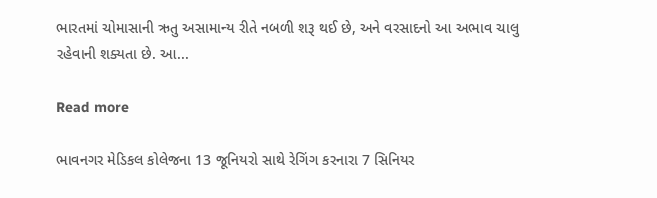ભારતમાં ચોમાસાની ઋતુ અસામાન્ય રીતે નબળી શરૂ થઈ છે, અને વરસાદનો આ અભાવ ચાલુ રહેવાની શક્યતા છે. આ...

Read more

ભાવનગર મેડિકલ કોલેજના 13 જૂનિયરો સાથે રેગિંગ કરનારા 7 સિનિયર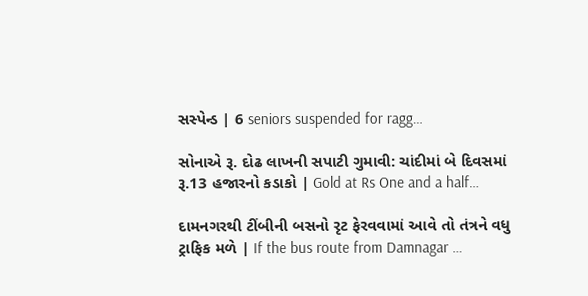સસ્પેન્ડ | 6 seniors suspended for ragg…

સોનાએ રૂ. દોઢ લાખની સપાટી ગુમાવી: ચાંદીમાં બે દિવસમાં રૂ.13 હજારનો કડાકો | Gold at Rs One and a half…

દામનગરથી ટીંબીની બસનો રૃટ ફેરવવામાં આવે તો તંત્રને વધુ ટ્રાફિક મળે | If the bus route from Damnagar …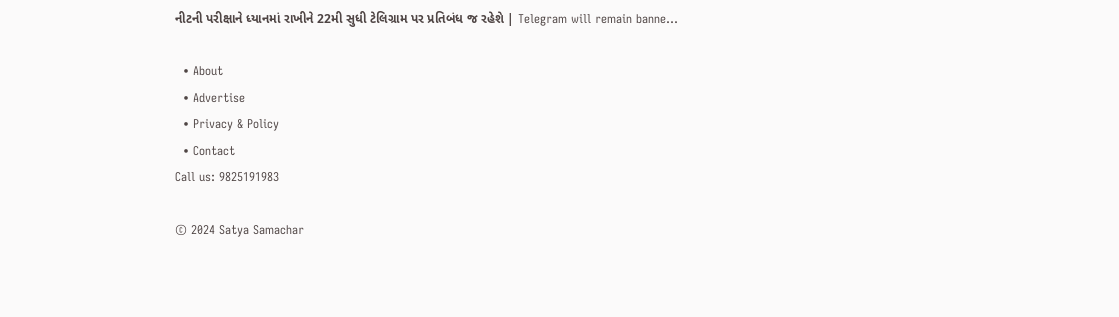નીટની પરીક્ષાને ધ્યાનમાં રાખીને 22મી સુધી ટેલિગ્રામ પર પ્રતિબંધ જ રહેશે | Telegram will remain banne…

  • About
  • Advertise
  • Privacy & Policy
  • Contact
Call us: 9825191983

© 2024 Satya Samachar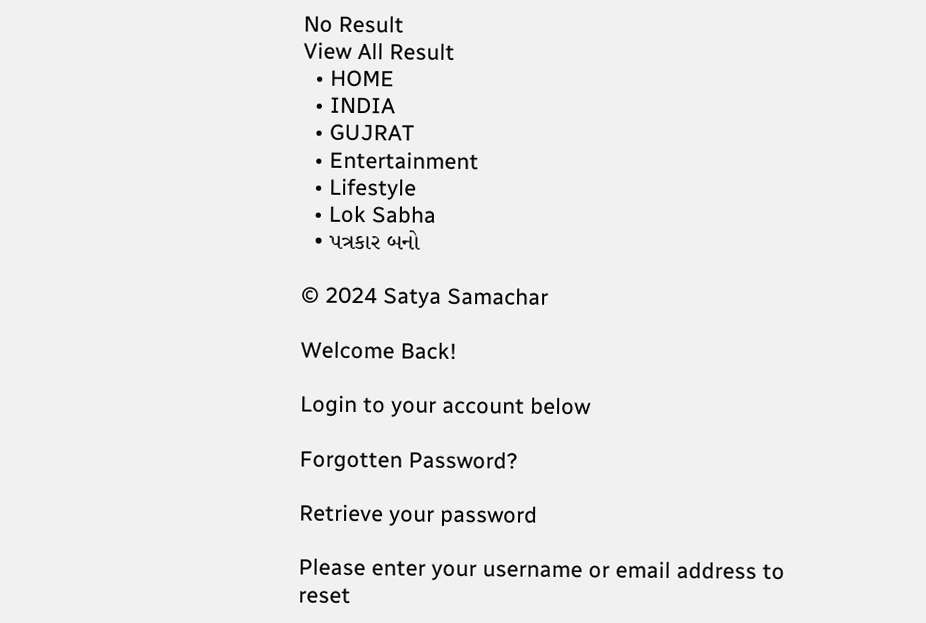No Result
View All Result
  • HOME
  • INDIA
  • GUJRAT
  • Entertainment
  • Lifestyle
  • Lok Sabha
  • પત્રકાર બનો

© 2024 Satya Samachar

Welcome Back!

Login to your account below

Forgotten Password?

Retrieve your password

Please enter your username or email address to reset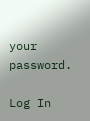your password.

Log In